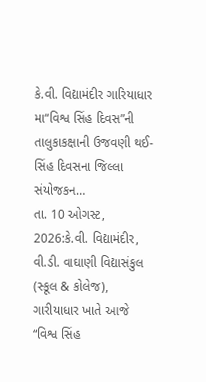કે.વી. વિદ્યામંદીર ગારિયાધાર મા“વિશ્વ સિંહ દિવસ”ની તાલુકાકક્ષાની ઉજવણી થઈ-સિંહ દિવસના જિલ્લા સંયોજકન…
તા. 10 ઓગસ્ટ, 2026:કે.વી. વિદ્યામંદીર, વી.ડી. વાઘાણી વિદ્યાસંકુલ (સ્કૂલ & કોલેજ), ગારીયાધાર ખાતે આજે “વિશ્વ સિંહ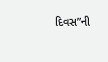દિવસ”ની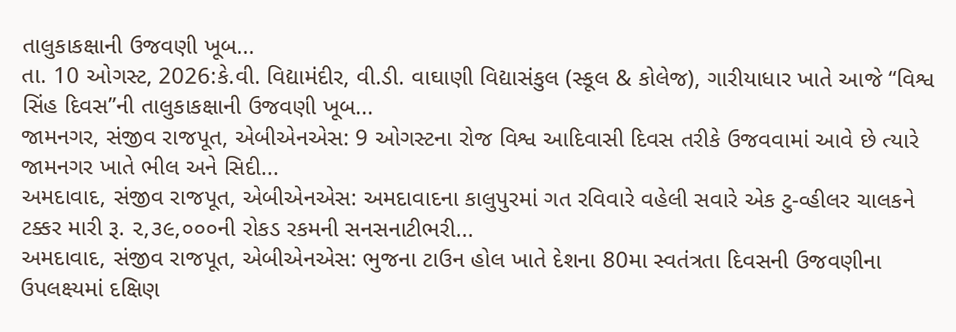તાલુકાકક્ષાની ઉજવણી ખૂબ...
તા. 10 ઓગસ્ટ, 2026:કે.વી. વિદ્યામંદીર, વી.ડી. વાઘાણી વિદ્યાસંકુલ (સ્કૂલ & કોલેજ), ગારીયાધાર ખાતે આજે “વિશ્વ સિંહ દિવસ”ની તાલુકાકક્ષાની ઉજવણી ખૂબ...
જામનગર, સંજીવ રાજપૂત, એબીએનએસ: 9 ઓગસ્ટના રોજ વિશ્વ આદિવાસી દિવસ તરીકે ઉજવવામાં આવે છે ત્યારે જામનગર ખાતે ભીલ અને સિદી...
અમદાવાદ, સંજીવ રાજપૂત, એબીએનએસ: અમદાવાદના કાલુપુરમાં ગત રવિવારે વહેલી સવારે એક ટુ-વ્હીલર ચાલકને ટક્કર મારી રૂ. ૨,૩૯,૦૦૦ની રોકડ રકમની સનસનાટીભરી...
અમદાવાદ, સંજીવ રાજપૂત, એબીએનએસ: ભુજના ટાઉન હોલ ખાતે દેશના 80મા સ્વતંત્રતા દિવસની ઉજવણીના ઉપલક્ષ્યમાં દક્ષિણ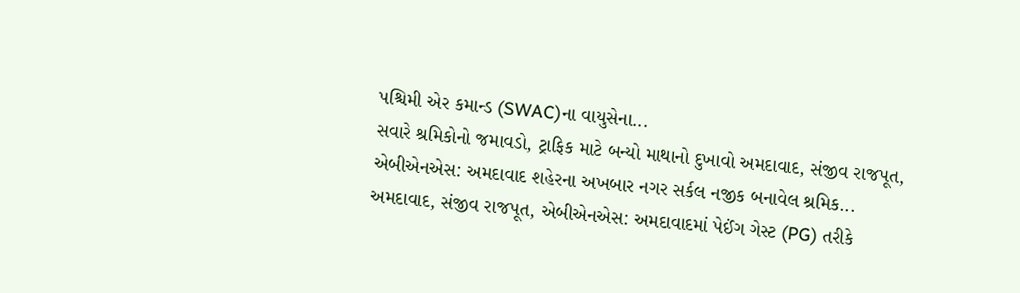પશ્ચિમી એર કમાન્ડ (SWAC)ના વાયુસેના...
સવારે શ્રમિકોનો જમાવડો, ટ્રાફિક માટે બન્યો માથાનો દુખાવો અમદાવાદ, સંજીવ રાજપૂત, એબીએનએસ: અમદાવાદ શહેરના અખબાર નગર સર્કલ નજીક બનાવેલ શ્રમિક...
અમદાવાદ, સંજીવ રાજપૂત, એબીએનએસ: અમદાવાદમાં પેઈંગ ગેસ્ટ (PG) તરીકે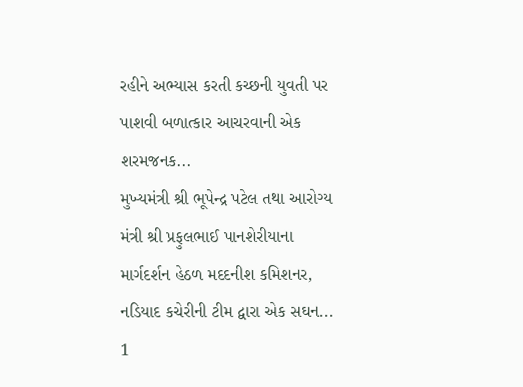રહીને અભ્યાસ કરતી કચ્છની યુવતી પર પાશવી બળાત્કાર આચરવાની એક શરમજનક...
મુખ્યમંત્રી શ્રી ભૂપેન્દ્ર પટેલ તથા આરોગ્ય મંત્રી શ્રી પ્રફુલભાઈ પાનશેરીયાના માર્ગદર્શન હેઠળ મદદનીશ કમિશનર, નડિયાદ કચેરીની ટીમ દ્વારા એક સઘન...
1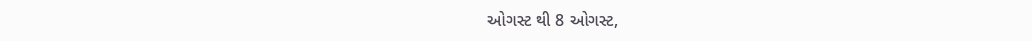ઓગસ્ટ થી 8 ઓગસ્ટ,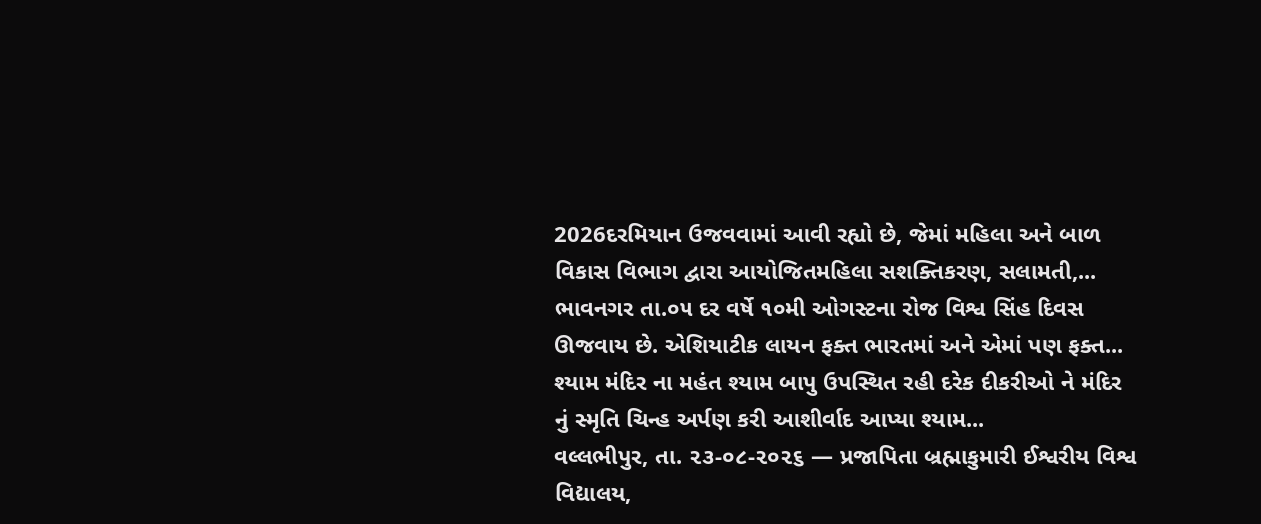2026દરમિયાન ઉજવવામાં આવી રહ્યો છે, જેમાં મહિલા અને બાળ વિકાસ વિભાગ દ્વારા આયોજિતમહિલા સશક્તિકરણ, સલામતી,...
ભાવનગર તા.૦૫ દર વર્ષે ૧૦મી ઓગસ્ટના રોજ વિશ્વ સિંહ દિવસ ઊજવાય છે. એશિયાટીક લાયન ફક્ત ભારતમાં અને એમાં પણ ફક્ત...
શ્યામ મંદિર ના મહંત શ્યામ બાપુ ઉપસ્થિત રહી દરેક દીકરીઓ ને મંદિર નું સ્મૃતિ ચિન્હ અર્પણ કરી આશીર્વાદ આપ્યા શ્યામ...
વલ્લભીપુર, તા. ૨૩-૦૮-૨૦૨૬ — પ્રજાપિતા બ્રહ્માકુમારી ઈશ્વરીય વિશ્વ વિદ્યાલય,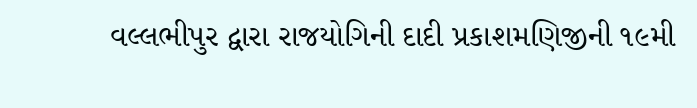વલ્લભીપુર દ્વારા રાજયોગિની દાદી પ્રકાશમણિજીની ૧૯મી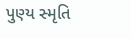પુણ્ય સ્મૃતિ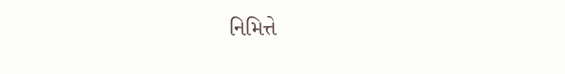નિમિત્તે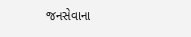જનસેવાના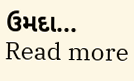ઉમદા...
Read more